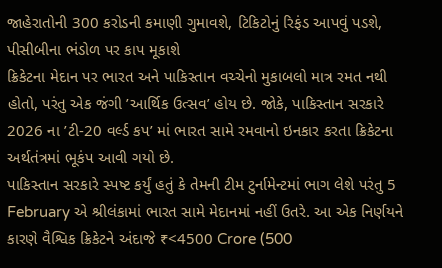જાહેરાતોની 300 કરોડની કમાણી ગુમાવશે, ટિકિટોનું રિફંડ આપવું પડશે, પીસીબીના ભંડોળ પર કાપ મૂકાશે
ક્રિકેટના મેદાન પર ભારત અને પાકિસ્તાન વચ્ચેનો મુકાબલો માત્ર રમત નથી હોતો, પરંતુ એક જંગી ’આર્થિક ઉત્સવ’ હોય છે. જોકે, પાકિસ્તાન સરકારે 2026 ના ’ટી-20 વર્લ્ડ કપ’ માં ભારત સામે રમવાનો ઇનકાર કરતા ક્રિકેટના અર્થતંત્રમાં ભૂકંપ આવી ગયો છે.
પાકિસ્તાન સરકારે સ્પષ્ટ કર્યું હતું કે તેમની ટીમ ટુર્નામેન્ટમાં ભાગ લેશે પરંતુ 5 February એ શ્રીલંકામાં ભારત સામે મેદાનમાં નહીં ઉતરે. આ એક નિર્ણયને કારણે વૈશ્વિક ક્રિકેટને અંદાજે ₹<4500 Crore (500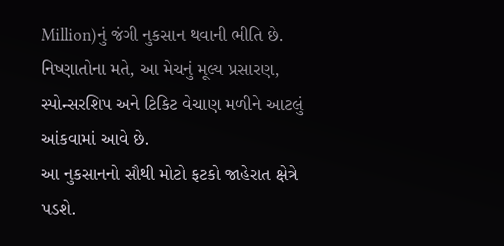Million)નું જંગી નુકસાન થવાની ભીતિ છે. નિષ્ણાતોના મતે, આ મેચનું મૂલ્ય પ્રસારણ, સ્પોન્સરશિપ અને ટિકિટ વેચાણ મળીને આટલું આંકવામાં આવે છે.
આ નુકસાનનો સૌથી મોટો ફટકો જાહેરાત ક્ષેત્રે પડશે.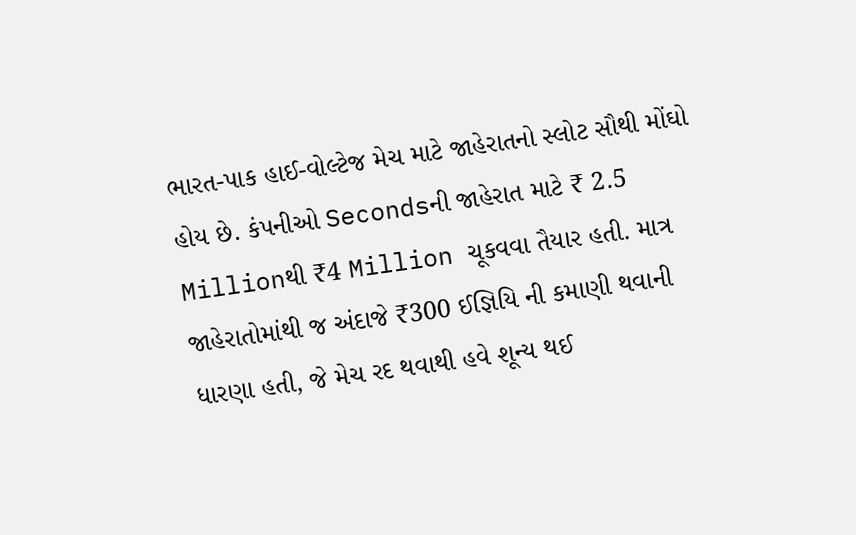ભારત-પાક હાઈ-વોલ્ટેજ મેચ માટે જાહેરાતનો સ્લોટ સૌથી મોંઘો હોય છે. કંપનીઓ Secondsની જાહેરાત માટે ₹ 2.5 Millionથી ₹4 Million ચૂકવવા તૈયાર હતી. માત્ર જાહેરાતોમાંથી જ અંદાજે ₹300 ઈજ્ઞિયિ ની કમાણી થવાની ધારણા હતી, જે મેચ રદ થવાથી હવે શૂન્ય થઈ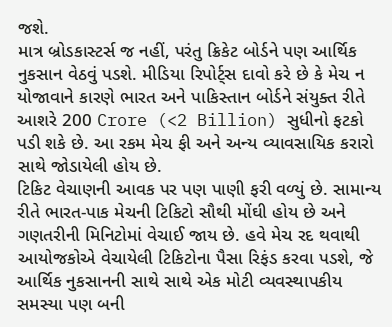જશે.
માત્ર બ્રોડકાસ્ટર્સ જ નહીં, પરંતુ ક્રિકેટ બોર્ડને પણ આર્થિક નુકસાન વેઠવું પડશે. મીડિયા રિપોર્ટ્સ દાવો કરે છે કે મેચ ન યોજાવાને કારણે ભારત અને પાકિસ્તાન બોર્ડને સંયુક્ત રીતે આશરે 200 Crore (<2 Billion) સુધીનો ફટકો પડી શકે છે. આ રકમ મેચ ફી અને અન્ય વ્યાવસાયિક કરારો સાથે જોડાયેલી હોય છે.
ટિકિટ વેચાણની આવક પર પણ પાણી ફરી વળ્યું છે. સામાન્ય રીતે ભારત-પાક મેચની ટિકિટો સૌથી મોંઘી હોય છે અને ગણતરીની મિનિટોમાં વેચાઈ જાય છે. હવે મેચ રદ થવાથી આયોજકોએ વેચાયેલી ટિકિટોના પૈસા રિફંડ કરવા પડશે, જે આર્થિક નુકસાનની સાથે સાથે એક મોટી વ્યવસ્થાપકીય સમસ્યા પણ બની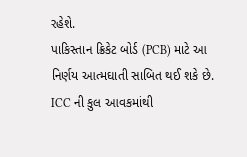રહેશે.
પાકિસ્તાન ક્રિકેટ બોર્ડ (PCB) માટે આ નિર્ણય આત્મઘાતી સાબિત થઈ શકે છે. ICC ની કુલ આવકમાંથી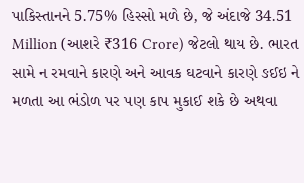પાકિસ્તાનને 5.75% હિસ્સો મળે છે, જે અંદાજે 34.51 Million (આશરે ₹316 Crore) જેટલો થાય છે. ભારત સામે ન રમવાને કારણે અને આવક ઘટવાને કારણે ઙઈઇ ને મળતા આ ભંડોળ પર પણ કાપ મુકાઈ શકે છે અથવા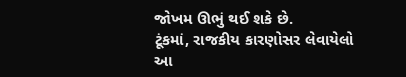જોખમ ઊભું થઈ શકે છે.
ટૂંકમાં, રાજકીય કારણોસર લેવાયેલો આ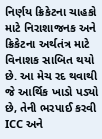નિર્ણય ક્રિકેટના ચાહકો માટે નિરાશાજનક અને ક્રિકેટના અર્થતંત્ર માટે વિનાશક સાબિત થયો છે. આ મેચ રદ થવાથી જે આર્થિક ખાડો પડ્યો છે, તેની ભરપાઈ કરવી ICC અને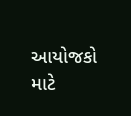આયોજકો માટે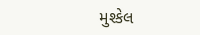મુશ્કેલ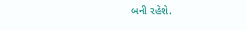બની રહેશે.